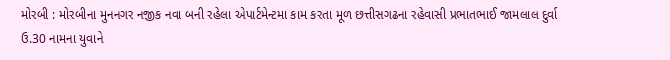મોરબી : મોરબીના મુનનગર નજીક નવા બની રહેલા એપાર્ટમેન્ટમા કામ કરતા મૂળ છત્તીસગઢના રહેવાસી પ્રભાતભાઈ જામલાલ દુર્વા ઉ.30 નામના યુવાને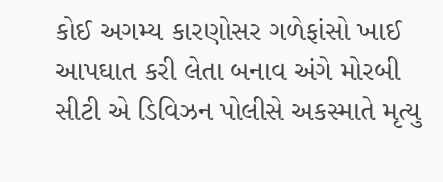કોઈ અગમ્ય કારણોસર ગળેફાંસો ખાઈ આપઘાત કરી લેતા બનાવ અંગે મોરબી સીટી એ ડિવિઝન પોલીસે અકસ્માતે મૃત્યુ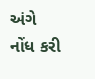અંગે નોંધ કરી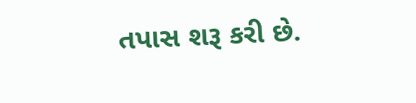તપાસ શરૂ કરી છે.